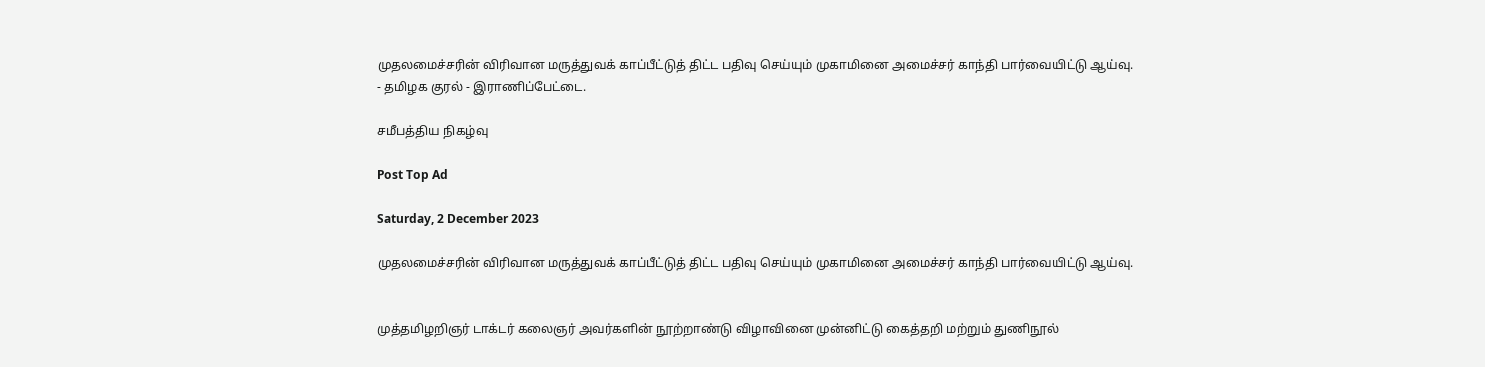முதலமைச்சரின் விரிவான மருத்துவக் காப்பீட்டுத் திட்ட பதிவு செய்யும் முகாமினை அமைச்சர் காந்தி பார்வையிட்டு ஆய்வு. - தமிழக குரல் - இராணிப்பேட்டை.

சமீபத்திய நிகழ்வு

Post Top Ad

Saturday, 2 December 2023

முதலமைச்சரின் விரிவான மருத்துவக் காப்பீட்டுத் திட்ட பதிவு செய்யும் முகாமினை அமைச்சர் காந்தி பார்வையிட்டு ஆய்வு.


முத்தமிழறிஞர் டாக்டர் கலைஞர் அவர்களின் நூற்றாண்டு விழாவினை முன்னிட்டு கைத்தறி மற்றும் துணிநூல்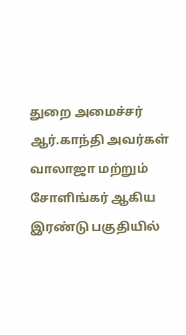துறை அமைச்சர் ஆர்.காந்தி அவர்கள் வாலாஜா மற்றும் சோளிங்கர் ஆகிய இரண்டு பகுதியில்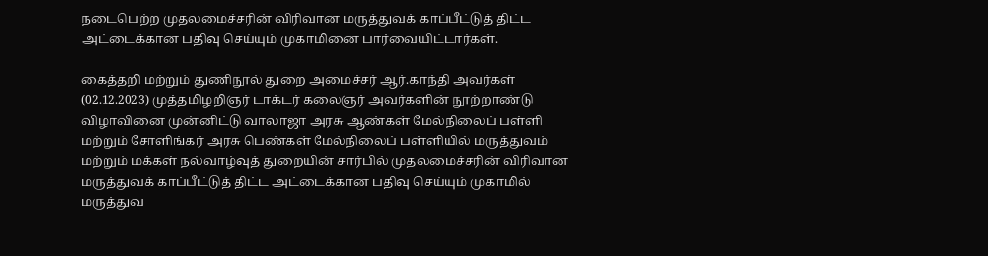நடைபெற்ற முதலமைச்சரின் விரிவான மருத்துவக் காப்பீட்டுத் திட்ட அட்டைக்கான பதிவு செய்யும் முகாமினை பார்வையிட்டார்கள்.

கைத்தறி மற்றும் துணிநூல் துறை அமைச்சர் ஆர்.காந்தி அவர்கள் (02.12.2023) முத்தமிழறிஞர் டாக்டர் கலைஞர் அவர்களின் நூற்றாண்டு விழாவினை முன்னிட்டு வாலாஜா அரசு ஆண்கள் மேல்நிலைப் பள்ளி மற்றும் சோளிங்கர் அரசு பெண்கள் மேல்நிலைப் பள்ளியில் மருத்துவம் மற்றும் மக்கள் நல்வாழ்வுத் துறையின் சார்பில் முதலமைச்சரின் விரிவான மருத்துவக் காப்பீட்டுத் திட்ட அட்டைக்கான பதிவு செய்யும் முகாமில் மருத்துவ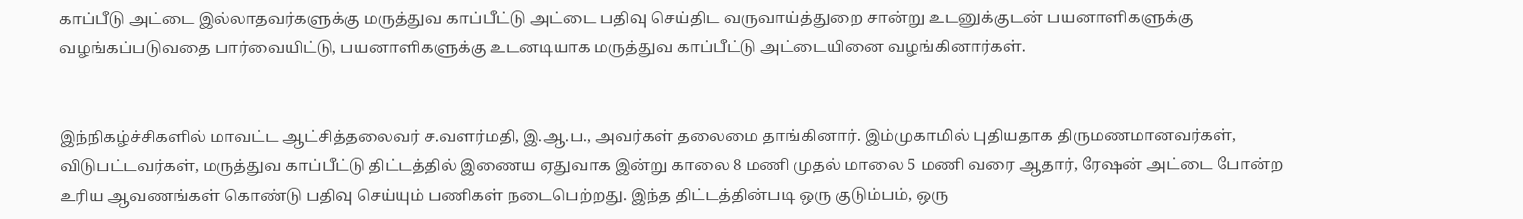காப்பீடு அட்டை இல்லாதவர்களுக்கு மருத்துவ காப்பீட்டு அட்டை பதிவு செய்திட வருவாய்த்துறை சான்று உடனுக்குடன் பயனாளிகளுக்கு வழங்கப்படுவதை பார்வையிட்டு, பயனாளிகளுக்கு உடனடியாக மருத்துவ காப்பீட்டு அட்டையினை வழங்கினார்கள்.


இந்நிகழ்ச்சிகளில் மாவட்ட ஆட்சித்தலைவர் ச.வளர்மதி, இ.ஆ.ப., அவர்கள் தலைமை தாங்கினார். இம்முகாமில் புதியதாக திருமணமானவர்கள், விடுபட்டவர்கள், மருத்துவ காப்பீட்டு திட்டத்தில் இணைய ஏதுவாக இன்று காலை 8 மணி முதல் மாலை 5 மணி வரை ஆதார், ரேஷன் அட்டை போன்ற உரிய ஆவணங்கள் கொண்டு பதிவு செய்யும் பணிகள் நடைபெற்றது. இந்த திட்டத்தின்படி ஒரு குடும்பம், ஒரு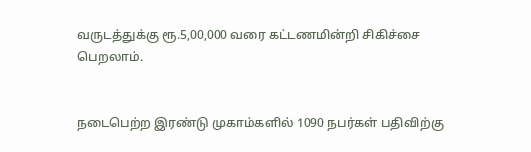வருடத்துக்கு ரூ.5,00,000 வரை கட்டணமின்றி சிகிச்சை பெறலாம்.


நடைபெற்ற இரண்டு முகாம்களில் 1090 நபர்கள் பதிவிற்கு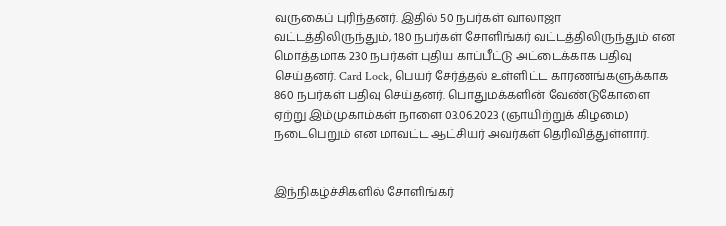வருகைப் புரிந்தனர். இதில் 50 நபர்கள் வாலாஜா வட்டத்திலிருந்தும், 180 நபர்கள் சோளிங்கர் வட்டத்திலிருந்தும் என மொத்தமாக 230 நபர்கள் புதிய காப்பீட்டு அட்டைக்காக பதிவு செய்தனர். Card Lock, பெயர் சேர்த்தல் உள்ளிட்ட காரணங்களுக்காக 860 நபர்கள் பதிவு செய்தனர். பொதுமக்களின் வேண்டுகோளை ஏற்று இம்முகாம்கள் நாளை 03.06.2023 (ஞாயிற்றுக் கிழமை) நடைபெறும் என மாவட்ட ஆட்சியர் அவர்கள் தெரிவித்துள்ளார்.


இந்நிகழ்ச்சிகளில் சோளிங்கர்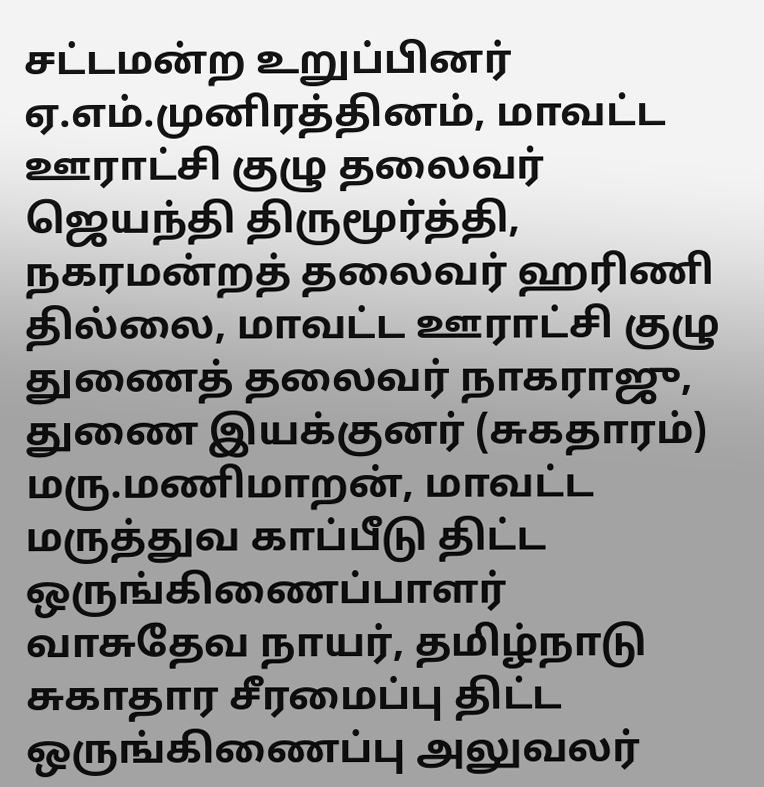சட்டமன்ற உறுப்பினர் ஏ.எம்.முனிரத்தினம், மாவட்ட ஊராட்சி குழு தலைவர் ஜெயந்தி திருமூர்த்தி, நகரமன்றத் தலைவர் ஹரிணி தில்லை, மாவட்ட ஊராட்சி குழு துணைத் தலைவர் நாகராஜு, துணை இயக்குனர் (சுகதாரம்) மரு.மணிமாறன், மாவட்ட மருத்துவ காப்பீடு திட்ட ஒருங்கிணைப்பாளர் வாசுதேவ நாயர், தமிழ்நாடு சுகாதார சீரமைப்பு திட்ட ஒருங்கிணைப்பு அலுவலர்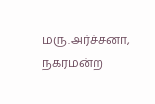மரு.அர்ச்சனா, நகரமன்ற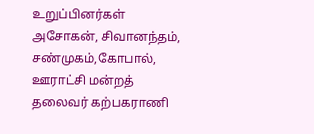உறுப்பினர்கள் அசோகன், சிவானந்தம், சண்முகம்,கோபால், ஊராட்சி மன்றத் தலைவர் கற்பகராணி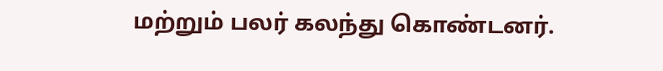மற்றும் பலர் கலந்து கொண்டனர்.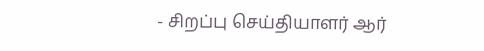- சிறப்பு செய்தியாளர் ஆர்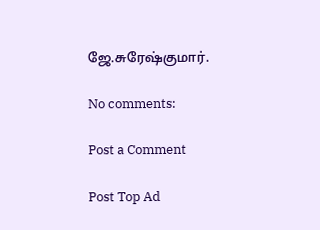ஜே.சுரேஷ்குமார்.

No comments:

Post a Comment

Post Top Ad